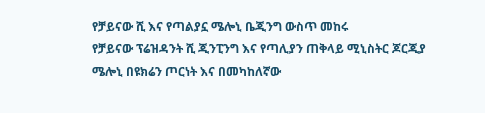የቻይናው ሺ እና የጣልያኗ ሜሎኒ ቤጂንግ ውስጥ መከሩ
የቻይናው ፕሬዝዳንት ሺ ጂንፒንግ እና የጣሊያን ጠቅላይ ሚኒስትር ጆርጂያ ሜሎኒ በዩክሬን ጦርነት እና በመካከለኛው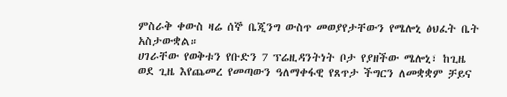ምስራቅ ቀውስ ዛሬ ሰኞ ቤጂንግ ውስጥ መወያየታቸውን የሜሎኒ ፅህፈት ቤት አስታውቋል።
ሀገራቸው የወቅቱን የቡድን 7 ፕሬዚዳንትነት ቦታ የያዘችው ሜሎኒ፣ ከጊዜ ወደ ጊዜ እየጨመረ የመጣውን ዓለማቀፋዊ የጸጥታ ችግርን ለመቋቋም ቻይና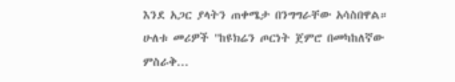እንደ አጋር ያላትን ጠቀሜታ በንግግራቸው አሳስበዋል።
ሁለቱ መሪዎች "ከዩክሬን ጦርነት ጀምሮ በመካከለኛው ምስራቅ...